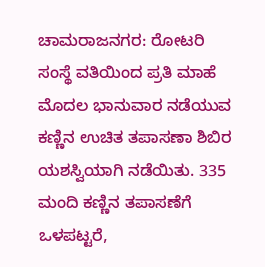ಚಾಮರಾಜನಗರ: ರೋಟರಿ ಸಂಸ್ಥೆ ವತಿಯಿಂದ ಪ್ರತಿ ಮಾಹೆ ಮೊದಲ ಭಾನುವಾರ ನಡೆಯುವ ಕಣ್ಣಿನ ಉಚಿತ ತಪಾಸಣಾ ಶಿಬಿರ ಯಶಸ್ವಿಯಾಗಿ ನಡೆಯಿತು. 335 ಮಂದಿ ಕಣ್ಣಿನ ತಪಾಸಣೆಗೆ ಒಳಪಟ್ಟರೆ,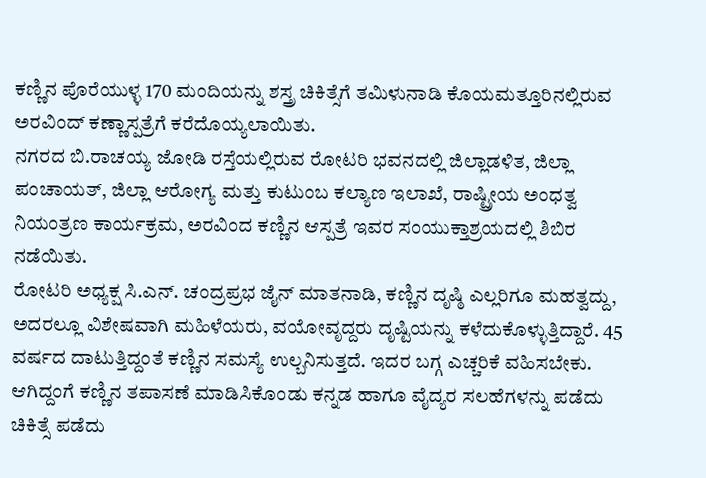ಕಣ್ಣಿನ ಪೊರೆಯುಳ್ಳ 170 ಮಂದಿಯನ್ನು ಶಸ್ತ್ರ ಚಿಕಿತ್ಸೆಗೆ ತಮಿಳುನಾಡಿ ಕೊಯಮತ್ತೂರಿನಲ್ಲಿರುವ ಅರವಿಂದ್ ಕಣ್ಣಾಸ್ಪತ್ರೆಗೆ ಕರೆದೊಯ್ಯಲಾಯಿತು.
ನಗರದ ಬಿ.ರಾಚಯ್ಯ ಜೋಡಿ ರಸ್ತೆಯಲ್ಲಿರುವ ರೋಟರಿ ಭವನದಲ್ಲಿ ಜಿಲ್ಲಾಡಳಿತ, ಜಿಲ್ಲಾ ಪಂಚಾಯತ್, ಜಿಲ್ಲಾ ಆರೋಗ್ಯ ಮತ್ತು ಕುಟುಂಬ ಕಲ್ಯಾಣ ಇಲಾಖೆ, ರಾಷ್ಟ್ರೀಯ ಅಂಧತ್ವ ನಿಯಂತ್ರಣ ಕಾರ್ಯಕ್ರಮ, ಅರವಿಂದ ಕಣ್ಣಿನ ಆಸ್ಪತ್ರೆ ಇವರ ಸಂಯುಕ್ತಾಶ್ರಯದಲ್ಲಿ ಶಿಬಿರ ನಡೆಯಿತು.
ರೋಟರಿ ಅಧ್ಯಕ್ಷ ಸಿ.ಎನ್. ಚಂದ್ರಪ್ರಭ ಜೈನ್ ಮಾತನಾಡಿ, ಕಣ್ಣಿನ ದೃಷ್ಠಿ ಎಲ್ಲರಿಗೂ ಮಹತ್ವದ್ದು, ಅದರಲ್ಲೂ ವಿಶೇಷವಾಗಿ ಮಹಿಳೆಯರು, ವಯೋವೃದ್ದರು ದೃಷ್ಟಿಯನ್ನು ಕಳೆದುಕೊಳ್ಳುತ್ತಿದ್ದಾರೆ. 45 ವರ್ಷದ ದಾಟುತ್ತಿದ್ದಂತೆ ಕಣ್ಣಿನ ಸಮಸ್ಯೆ ಉಲ್ಬನಿಸುತ್ತದೆ. ಇದರ ಬಗ್ಗ ಎಚ್ಚರಿಕೆ ವಹಿಸಬೇಕು. ಆಗಿದ್ದಂಗೆ ಕಣ್ಣಿನ ತಪಾಸಣೆ ಮಾಡಿಸಿಕೊಂಡು ಕನ್ನಡ ಹಾಗೂ ವೈದ್ಯರ ಸಲಹೆಗಳನ್ನು ಪಡೆದು ಚಿಕಿತ್ಸೆ ಪಡೆದು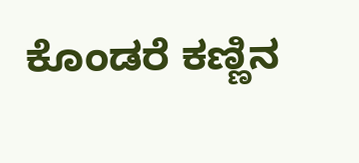ಕೊಂಡರೆ ಕಣ್ಣಿನ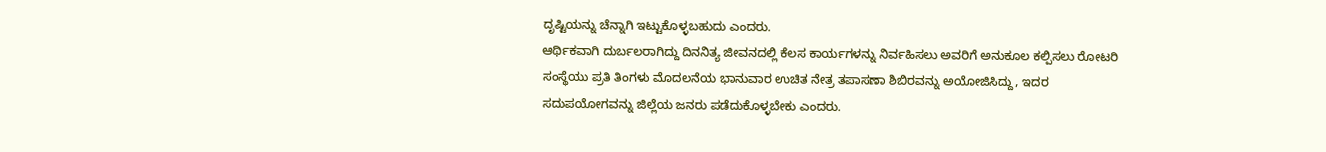ದೃಷ್ಟಿಯನ್ನು ಚೆನ್ನಾಗಿ ಇಟ್ಟುಕೊಳ್ಳಬಹುದು ಎಂದರು.
ಆರ್ಥಿಕವಾಗಿ ದುರ್ಬಲರಾಗಿದ್ದು ದಿನನಿತ್ಯ ಜೀವನದಲ್ಲಿ ಕೆಲಸ ಕಾರ್ಯಗಳನ್ನು ನಿರ್ವಹಿಸಲು ಅವರಿಗೆ ಅನುಕೂಲ ಕಲ್ಪಿಸಲು ರೋಟರಿ ಸಂಸ್ಥೆಯು ಪ್ರತಿ ತಿಂಗಳು ಮೊದಲನೆಯ ಭಾನುವಾರ ಉಚಿತ ನೇತ್ರ ತಪಾಸಣಾ ಶಿಬಿರವನ್ನು ಅಯೋಜಿಸಿದ್ದು, ಇದರ ಸದುಪಯೋಗವನ್ನು ಜಿಲ್ಲೆಯ ಜನರು ಪಡೆದುಕೊಳ್ಳಬೇಕು ಎಂದರು.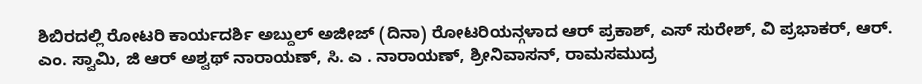ಶಿಬಿರದಲ್ಲಿ ರೋಟರಿ ಕಾರ್ಯದರ್ಶಿ ಅಬ್ದುಲ್ ಅಜೀಜ್ (ದಿನಾ) ರೋಟರಿಯನ್ಗಳಾದ ಆರ್ ಪ್ರಕಾಶ್, ಎಸ್ ಸುರೇಶ್, ವಿ ಪ್ರಭಾಕರ್, ಆರ್. ಎಂ. ಸ್ವಾಮಿ, ಜಿ ಆರ್ ಅಶ್ವಥ್ ನಾರಾಯಣ್, ಸಿ. ಎ . ನಾರಾಯಣ್, ಶ್ರೀನಿವಾಸನ್, ರಾಮಸಮುದ್ರ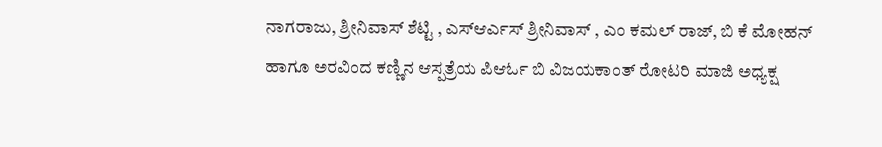ನಾಗರಾಜು, ಶ್ರೀನಿವಾಸ್ ಶೆಟ್ಟಿ , ಎಸ್ಆರ್ಎಸ್ ಶ್ರೀನಿವಾಸ್ , ಎಂ ಕಮಲ್ ರಾಜ್, ಬಿ ಕೆ ಮೋಹನ್ ಹಾಗೂ ಅರವಿಂದ ಕಣ್ಣಿನ ಆಸ್ಪತ್ರೆಯ ಪಿಆರ್ಓ ಬಿ ವಿಜಯಕಾಂತ್ ರೋಟರಿ ಮಾಜಿ ಅಧ್ಯಕ್ಷ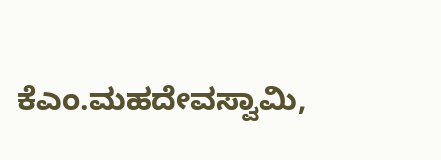ಕೆಎಂ.ಮಹದೇವಸ್ವಾಮಿ,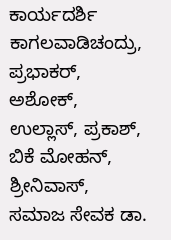ಕಾರ್ಯದರ್ಶಿ ಕಾಗಲವಾಡಿಚಂದ್ರು, ಪ್ರಭಾಕರ್, ಅಶೋಕ್, ಉಲ್ಲಾಸ್, ಪ್ರಕಾಶ್, ಬಿಕೆ ಮೋಹನ್, ಶ್ರೀನಿವಾಸ್, ಸಮಾಜ ಸೇವಕ ಡಾ.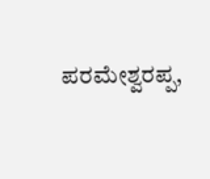ಪರಮೇಶ್ವರಪ್ಪ,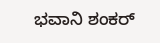ಭವಾನಿ ಶಂಕರ್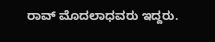ರಾವ್ ಮೊದಲಾಧವರು ಇದ್ದರು.